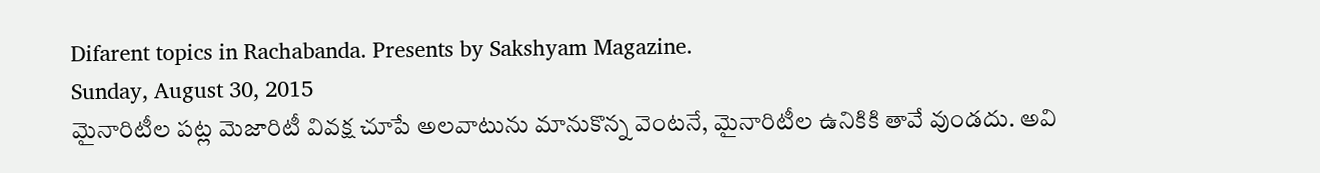Difarent topics in Rachabanda. Presents by Sakshyam Magazine.
Sunday, August 30, 2015
మైనారిటీల పట్ల మెజారిటీ వివక్ష చూపే అలవాటును మానుకొన్న వెంటనే, మైనారిటీల ఉనికికి తావే వుండదు. అవి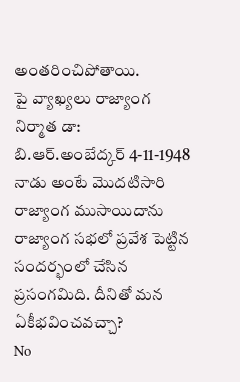అంతరించిపోతాయి.
పై వ్యాఖ్యలు రాజ్యాంగ నిర్మాత డా: బి.ఆర్.అంబేద్కర్ 4-11-1948 నాడు అంటే మొదటిసారి రాజ్యాంగ ముసాయిదాను రాజ్యాంగ సభలో ప్రవేశ పెట్టిన సందర్భంలో చేసిన ప్రసంగమిది. దీనితో మన ఏకీభవించవచ్చా?
No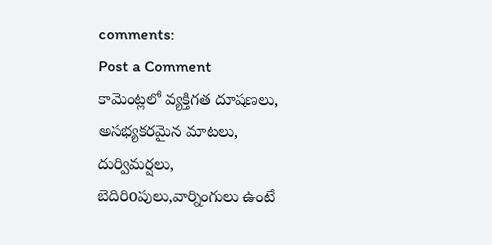comments:
Post a Comment
కామెంట్లలో వ్యక్తిగత దూషణలు, అసభ్యకరమైన మాటలు, దుర్విమర్షలు, బెదిరిoపులు,వార్నింగులు ఉంటే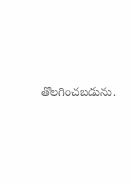తొలగించబడును.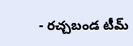- రచ్చబండ టీమ్